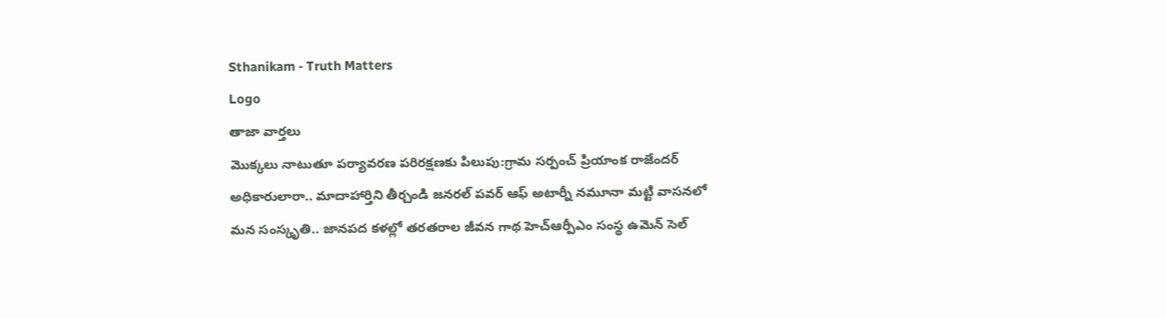Sthanikam - Truth Matters
Logo
తాజా వార్తలు
మొక్కలు నాటుతూ పర్యావరణ పరిరక్షణకు పిలుపు:గ్రామ సర్పంచ్ ప్రియాంక రాజేందర్ అధికారులారా.. మాదాహార్తిని తీర్చండి జనరల్ పవర్ ఆఫ్ అటార్నీ నమూనా మట్టి వాసనలో మన సంస్కృతి.. జానపద కళల్లో తరతరాల జీవన గాథ హెచ్ఆర్పీఎం సంస్థ ఉమెన్ సెల్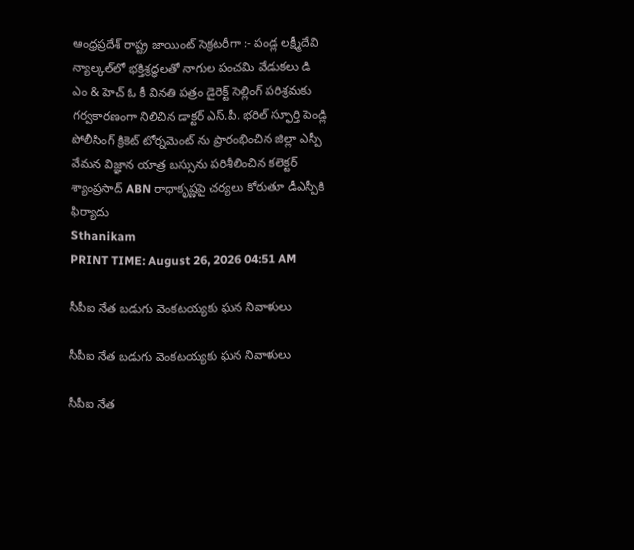ఆంధ్రప్రదేశ్ రాష్ట్ర జాయింట్ సెక్రటరీగా :- పండ్ల లక్ష్మీదేవి న్యాల్కల్‌లో భక్తిశ్రద్ధలతో నాగుల పంచమి వేడుకలు డి ఎం & హెచ్ ఓ కీ వినతి పత్రం డైరెక్ట్ సెల్లింగ్ పరిశ్రమకు గర్వకారణంగా నిలిచిన డాక్టర్ ఎస్.పీ. భరిల్ స్ఫూర్తి పెండ్లి పోలీసింగ్ క్రికెట్ టోర్నమెంట్ ను ప్రారంభించిన జిల్లా ఎస్పీ వేమన విజ్ఞాన యాత్ర బస్సును పరిశీలించిన కలెక్టర్ శ్యాంప్రసాద్ ABN రాధాకృష్ణపై చర్యలు కోరుతూ డీఎస్పీకి ఫిర్యాదు
Sthanikam
PRINT TIME: August 26, 2026 04:51 AM

సీపీఐ నేత బడుగు వెంకటయ్యకు ఘన నివాళులు

సీపీఐ నేత బడుగు వెంకటయ్యకు ఘన నివాళులు

సీపీఐ నేత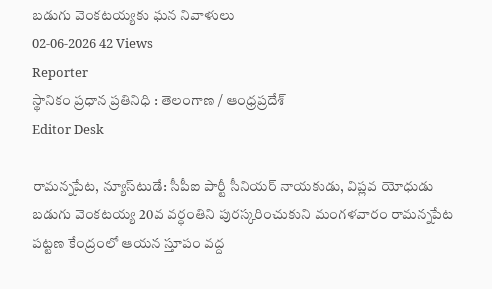బడుగు వెంకటయ్యకు ఘన నివాళులు
02-06-2026 42 Views
Reporter
స్థానికం ప్రధాన ప్రతినిధి : తెలంగాణ / ఆంధ్రప్రదేశ్
Editor Desk

రామన్నపేట, న్యూస్‌టుడే: సీపీఐ పార్టీ సీనియర్ నాయకుడు, విప్లవ యోధుడు బడుగు వెంకటయ్య 20వ వర్ధంతిని పురస్కరించుకుని మంగళవారం రామన్నపేట పట్టణ కేంద్రంలో ఆయన స్తూపం వద్ద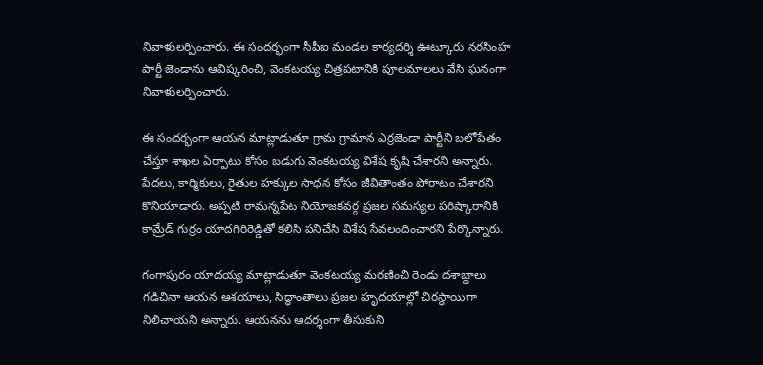నివాళులర్పించారు. ఈ సందర్భంగా సీపీఐ మండల కార్యదర్శి ఊట్కూరు నరసింహ పార్టీ జెండాను ఆవిష్కరించి, వెంకటయ్య చిత్రపటానికి పూలమాలలు వేసి ఘనంగా నివాళులర్పించారు.

ఈ సందర్భంగా ఆయన మాట్లాడుతూ గ్రామ గ్రామాన ఎర్రజెండా పార్టీని బలోపేతం చేస్తూ శాఖల ఏర్పాటు కోసం బడుగు వెంకటయ్య విశేష కృషి చేశారని అన్నారు. పేదలు, కార్మికులు, రైతుల హక్కుల సాధన కోసం జీవితాంతం పోరాటం చేశారని కొనియాడారు. అప్పటి రామన్నపేట నియోజకవర్గ ప్రజల సమస్యల పరిష్కారానికి కామ్రేడ్ గుర్రం యాదగిరిరెడ్డితో కలిసి పనిచేసి విశేష సేవలందించారని పేర్కొన్నారు.

గంగాపురం యాదయ్య మాట్లాడుతూ వెంకటయ్య మరణించి రెండు దశాబ్దాలు గడిచినా ఆయన ఆశయాలు, సిద్ధాంతాలు ప్రజల హృదయాల్లో చిరస్థాయిగా నిలిచాయని అన్నారు. ఆయనను ఆదర్శంగా తీసుకుని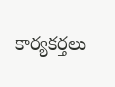కార్యకర్తలు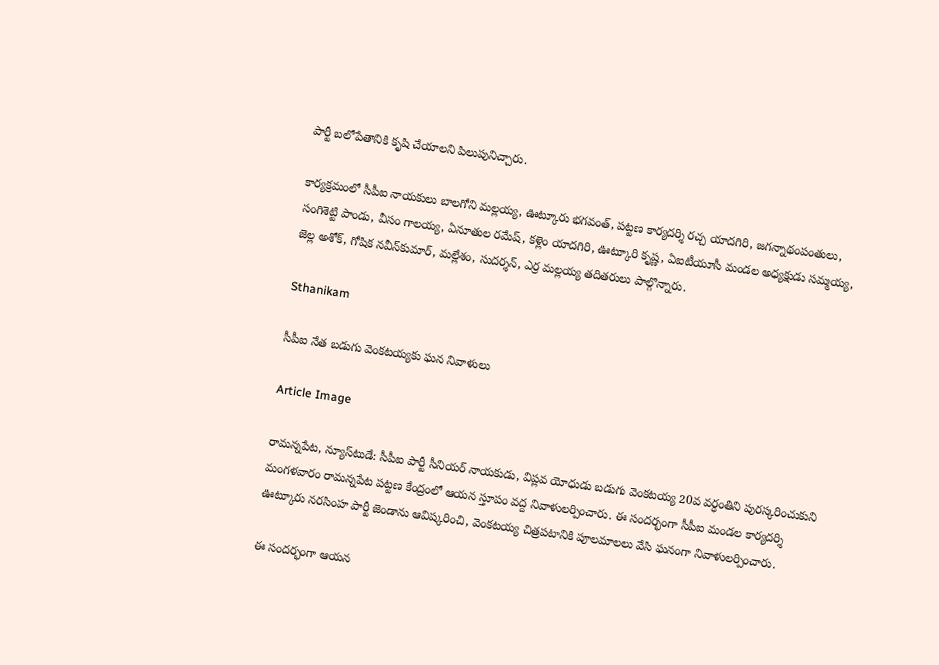పార్టీ బలోపేతానికి కృషి చేయాలని పిలుపునిచ్చారు.

కార్యక్రమంలో సీపీఐ నాయకులు బాలగోని మల్లయ్య, ఊట్కూరు భగవంత్, పట్టణ కార్యదర్శి రచ్చ యాదగిరి, జగన్నాథంపంతులు, సంగిశెట్టి పాండు, వీసం గాలయ్య, ఏనూతుల రమేష్, కళ్లెం యాదగిరి, ఊట్కూరి కృష్ణ, ఏఐటీయూసీ మండల అధ్యక్షుడు సమ్మయ్య, జెల్ల అశోక్, గోషిక నవీన్‌కుమార్, మల్లేశం, సుదర్శన్, ఎర్ర మల్లయ్య తదితరులు పాల్గొన్నారు.

Sthanikam

సీపీఐ నేత బడుగు వెంకటయ్యకు ఘన నివాళులు

Article Image

రామన్నపేట, న్యూస్‌టుడే: సీపీఐ పార్టీ సీనియర్ నాయకుడు, విప్లవ యోధుడు బడుగు వెంకటయ్య 20వ వర్ధంతిని పురస్కరించుకుని మంగళవారం రామన్నపేట పట్టణ కేంద్రంలో ఆయన స్తూపం వద్ద నివాళులర్పించారు. ఈ సందర్భంగా సీపీఐ మండల కార్యదర్శి ఊట్కూరు నరసింహ పార్టీ జెండాను ఆవిష్కరించి, వెంకటయ్య చిత్రపటానికి పూలమాలలు వేసి ఘనంగా నివాళులర్పించారు.

ఈ సందర్భంగా ఆయన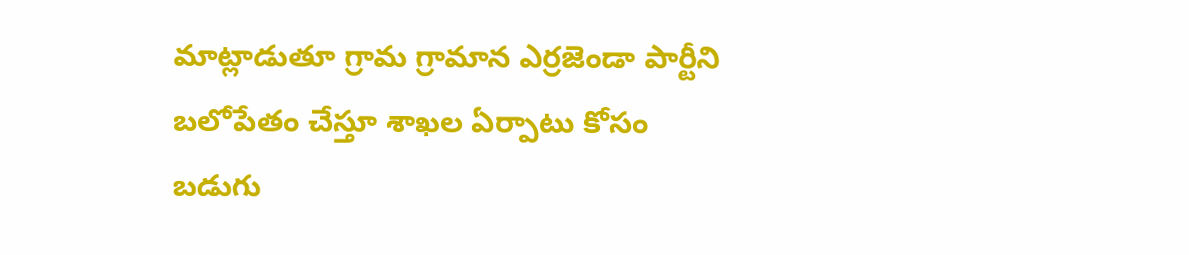మాట్లాడుతూ గ్రామ గ్రామాన ఎర్రజెండా పార్టీని బలోపేతం చేస్తూ శాఖల ఏర్పాటు కోసం బడుగు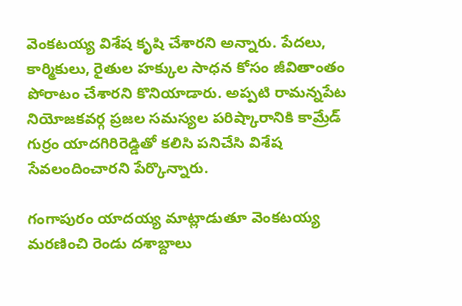వెంకటయ్య విశేష కృషి చేశారని అన్నారు. పేదలు, కార్మికులు, రైతుల హక్కుల సాధన కోసం జీవితాంతం పోరాటం చేశారని కొనియాడారు. అప్పటి రామన్నపేట నియోజకవర్గ ప్రజల సమస్యల పరిష్కారానికి కామ్రేడ్ గుర్రం యాదగిరిరెడ్డితో కలిసి పనిచేసి విశేష సేవలందించారని పేర్కొన్నారు.

గంగాపురం యాదయ్య మాట్లాడుతూ వెంకటయ్య మరణించి రెండు దశాబ్దాలు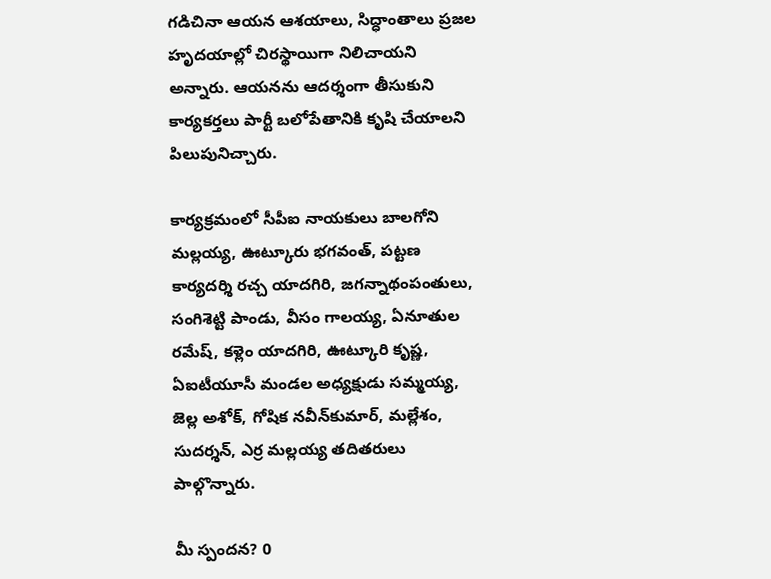గడిచినా ఆయన ఆశయాలు, సిద్ధాంతాలు ప్రజల హృదయాల్లో చిరస్థాయిగా నిలిచాయని అన్నారు. ఆయనను ఆదర్శంగా తీసుకుని కార్యకర్తలు పార్టీ బలోపేతానికి కృషి చేయాలని పిలుపునిచ్చారు.

కార్యక్రమంలో సీపీఐ నాయకులు బాలగోని మల్లయ్య, ఊట్కూరు భగవంత్, పట్టణ కార్యదర్శి రచ్చ యాదగిరి, జగన్నాథంపంతులు, సంగిశెట్టి పాండు, వీసం గాలయ్య, ఏనూతుల రమేష్, కళ్లెం యాదగిరి, ఊట్కూరి కృష్ణ, ఏఐటీయూసీ మండల అధ్యక్షుడు సమ్మయ్య, జెల్ల అశోక్, గోషిక నవీన్‌కుమార్, మల్లేశం, సుదర్శన్, ఎర్ర మల్లయ్య తదితరులు పాల్గొన్నారు.

మీ స్పందన? 0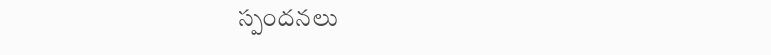స్పందనలు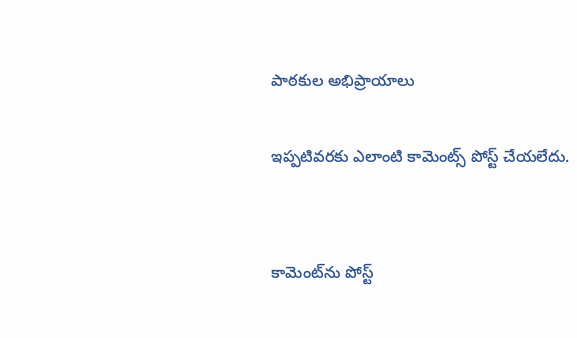పాఠకుల అభిప్రాయాలు

ఇప్పటివరకు ఎలాంటి కామెంట్స్ పోస్ట్ చేయలేదు.


కామెంట్‌ను పోస్ట్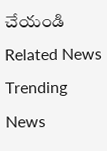చేయండి
Related News
Trending News